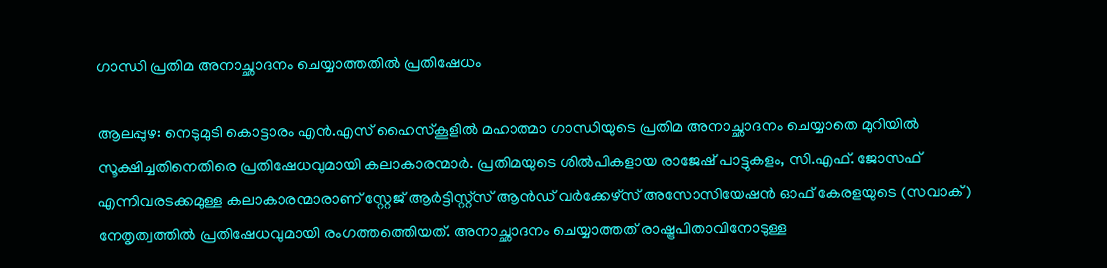ഗാന്ധി പ്രതിമ അനാച്ഛാദനം ചെയ്യാത്തതില്‍ പ്രതിഷേധം

ആലപ്പുഴ: നെടുമുടി കൊട്ടാരം എന്‍.എസ് ഹൈസ്കൂളില്‍ മഹാത്മാ ഗാന്ധിയുടെ പ്രതിമ അനാച്ഛാദനം ചെയ്യാതെ മുറിയില്‍ സൂക്ഷിച്ചതിനെതിരെ പ്രതിഷേധവുമായി കലാകാരന്മാര്‍. പ്രതിമയുടെ ശില്‍പികളായ രാജേഷ് പാട്ടുകളം, സി.എഫ്. ജോസഫ് എന്നിവരടക്കമുള്ള കലാകാരന്മാരാണ് സ്റ്റേജ് ആര്‍ട്ടിസ്റ്റ്സ് ആന്‍ഡ് വര്‍ക്കേഴ്സ് അസോസിയേഷന്‍ ഓഫ് കേരളയുടെ (സവാക്) നേതൃത്വത്തില്‍ പ്രതിഷേധവുമായി രംഗത്തത്തെിയത്. അനാച്ഛാദനം ചെയ്യാത്തത് രാഷ്ട്രപിതാവിനോടുള്ള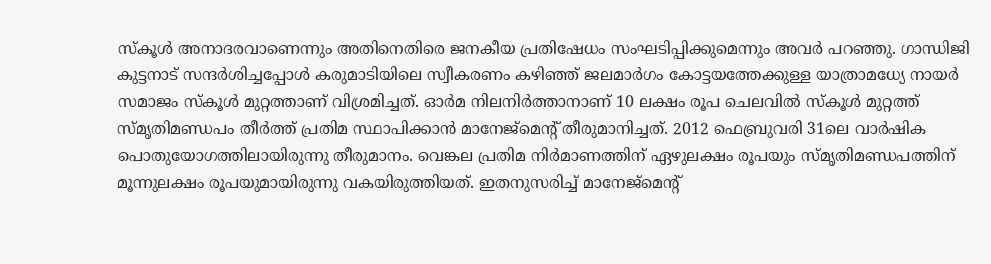സ്കൂള്‍ അനാദരവാണെന്നും അതിനെതിരെ ജനകീയ പ്രതിഷേധം സംഘടിപ്പിക്കുമെന്നും അവര്‍ പറഞ്ഞു. ഗാന്ധിജി കുട്ടനാട് സന്ദര്‍ശിച്ചപ്പോള്‍ കരുമാടിയിലെ സ്വീകരണം കഴിഞ്ഞ് ജലമാര്‍ഗം കോട്ടയത്തേക്കുള്ള യാത്രാമധ്യേ നായര്‍ സമാജം സ്കൂള്‍ മുറ്റത്താണ് വിശ്രമിച്ചത്. ഓര്‍മ നിലനിര്‍ത്താനാണ് 10 ലക്ഷം രൂപ ചെലവില്‍ സ്കൂള്‍ മുറ്റത്ത് സ്മൃതിമണ്ഡപം തീര്‍ത്ത് പ്രതിമ സ്ഥാപിക്കാന്‍ മാനേജ്മെന്‍റ് തീരുമാനിച്ചത്. 2012 ഫെബ്രുവരി 31ലെ വാര്‍ഷിക പൊതുയോഗത്തിലായിരുന്നു തീരുമാനം. വെങ്കല പ്രതിമ നിര്‍മാണത്തിന് ഏഴുലക്ഷം രൂപയും സ്മൃതിമണ്ഡപത്തിന് മൂന്നുലക്ഷം രൂപയുമായിരുന്നു വകയിരുത്തിയത്. ഇതനുസരിച്ച് മാനേജ്മെന്‍റ്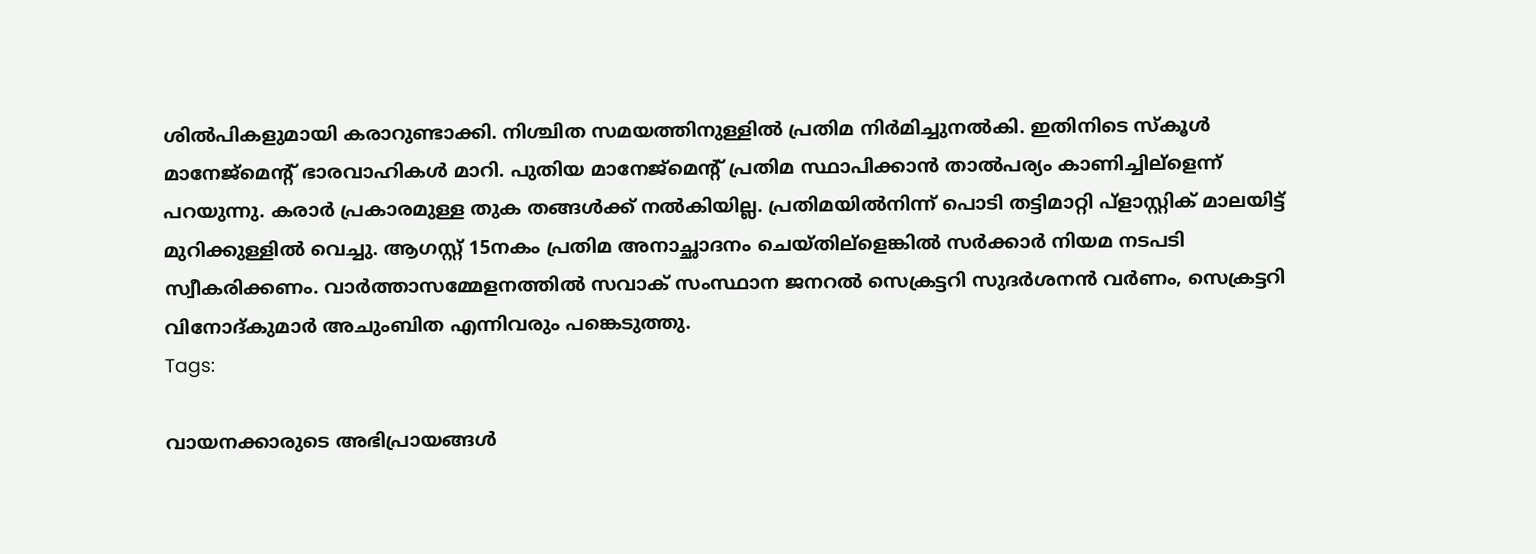ശില്‍പികളുമായി കരാറുണ്ടാക്കി. നിശ്ചിത സമയത്തിനുള്ളില്‍ പ്രതിമ നിര്‍മിച്ചുനല്‍കി. ഇതിനിടെ സ്കൂള്‍ മാനേജ്മെന്‍റ് ഭാരവാഹികള്‍ മാറി. പുതിയ മാനേജ്മെന്‍റ് പ്രതിമ സ്ഥാപിക്കാന്‍ താല്‍പര്യം കാണിച്ചില്ളെന്ന് പറയുന്നു. കരാര്‍ പ്രകാരമുള്ള തുക തങ്ങള്‍ക്ക് നല്‍കിയില്ല. പ്രതിമയില്‍നിന്ന് പൊടി തട്ടിമാറ്റി പ്ളാസ്റ്റിക് മാലയിട്ട് മുറിക്കുള്ളില്‍ വെച്ചു. ആഗസ്റ്റ് 15നകം പ്രതിമ അനാച്ഛാദനം ചെയ്തില്ളെങ്കില്‍ സര്‍ക്കാര്‍ നിയമ നടപടി സ്വീകരിക്കണം. വാര്‍ത്താസമ്മേളനത്തില്‍ സവാക് സംസ്ഥാന ജനറല്‍ സെക്രട്ടറി സുദര്‍ശനന്‍ വര്‍ണം, സെക്രട്ടറി വിനോദ്കുമാര്‍ അചുംബിത എന്നിവരും പങ്കെടുത്തു.
Tags:

വായനക്കാരുടെ അഭിപ്രായങ്ങള്‍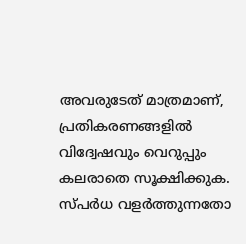അവരുടേത് മാത്രമാണ്, പ്രതികരണങ്ങളിൽ വിദ്വേഷവും വെറുപ്പും കലരാതെ സൂക്ഷിക്കുക. സ്പർധ വളർത്തുന്നതോ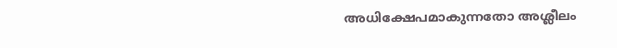അധിക്ഷേപമാകുന്നതോ അശ്ലീലം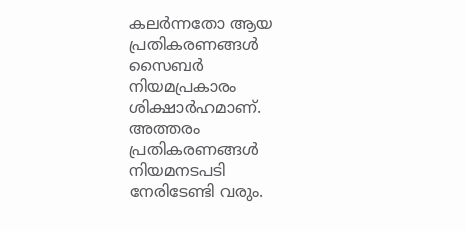കലർന്നതോ ആയ പ്രതികരണങ്ങൾ സൈബർ നിയമപ്രകാരം ശിക്ഷാർഹമാണ്. അത്തരം പ്രതികരണങ്ങൾ നിയമനടപടി നേരിടേണ്ടി വരും.